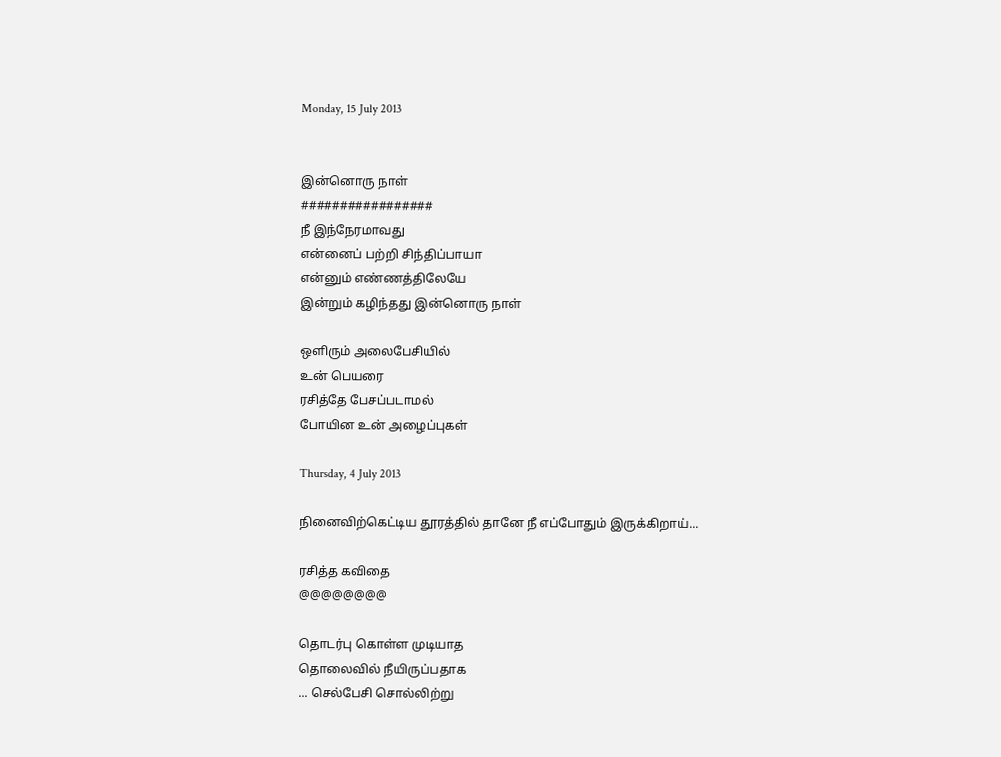Monday, 15 July 2013


இன்னொரு நாள்
#################
நீ இந்நேரமாவ‌து
என்னைப் பற்றி சிந்திப்பாயா
என்னும் எண்ணத்திலேயே
இன்றும் கழிந்தது இன்னொரு நாள்

ஒளிரும் அலைபேசியில்
உன் பெய‌ரை
ரசித்தே பேசப்படாமல்
போயின உன் அழைப்புகள்

Thursday, 4 July 2013

நினைவிற்கெட்டிய தூரத்தில் தானே நீ எப்போதும் இருக்கிறாய்...

ரசித்த கவிதை
@@@@@@@@

தொடர்பு கொள்ள முடியாத
தொலைவில் நீயிருப்பதாக
... செல்பேசி சொல்லிற்று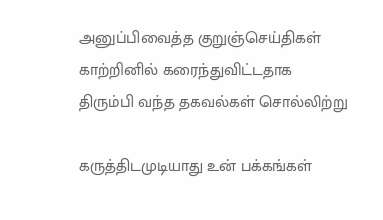அனுப்பிவைத்த குறுஞ்செய்திகள்
காற்றினில் கரைந்துவிட்டதாக
திரும்பி வந்த தகவல்கள் சொல்லிற்று

கருத்திடமுடியாது உன் பக்கங்கள்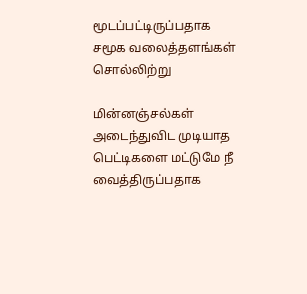மூடப்பட்டிருப்பதாக
சமூக வலைத்தளங்கள் சொல்லிற்று

மின்னஞ்சல்கள் அடைந்துவிட முடியாத
பெட்டிகளை மட்டுமே நீ வைத்திருப்பதாக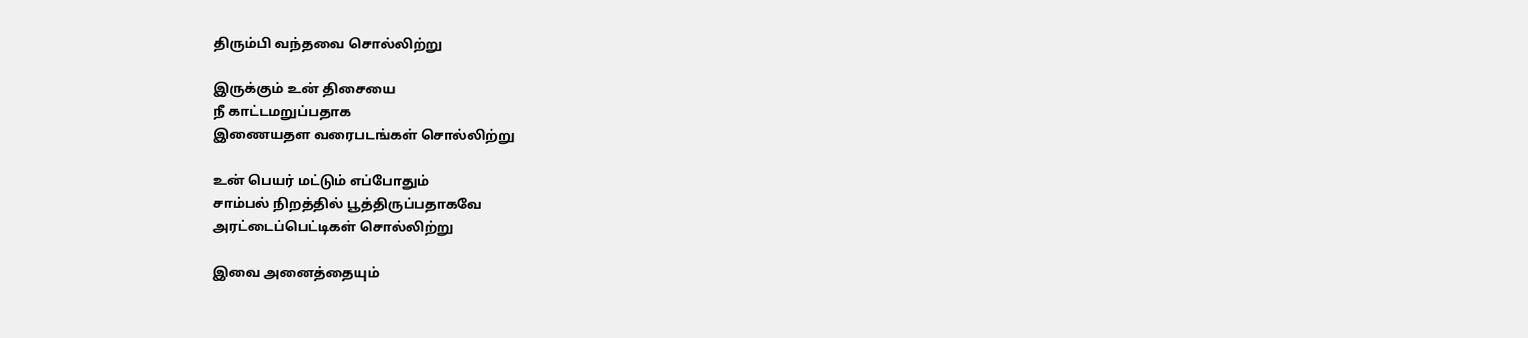திரும்பி வந்தவை சொல்லிற்று

இருக்கும் உன் திசையை
நீ காட்டமறுப்பதாக
இணையதள வரைபடங்கள் சொல்லிற்று

உன் பெயர் மட்டும் எப்போதும்
சாம்பல் நிறத்தில் பூத்திருப்பதாகவே
அரட்டைப்பெட்டிகள் சொல்லிற்று

இவை அனைத்தையும்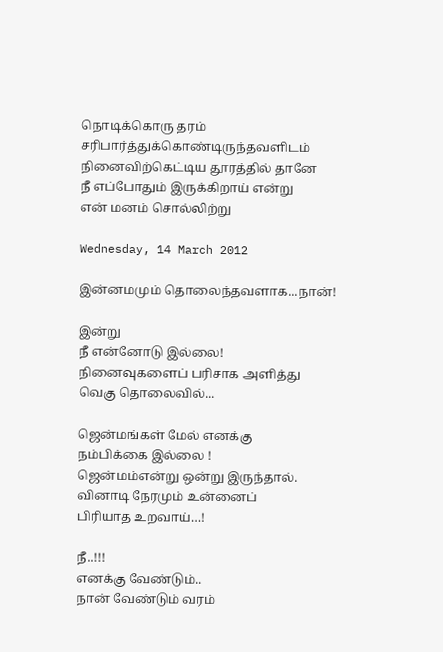நொடிக்கொரு தரம்
சரிபார்த்துக்கொண்டிருந்தவளிடம்
நினைவிற்கெட்டிய தூரத்தில் தானே
நீ எப்போதும் இருக்கிறாய் என்று
என் மனம் சொல்லிற்று

Wednesday, 14 March 2012

இன்னமமும் தொலைந்தவளாக...நான்!

இன்று
நீ என்னோடு இல்லை!
நினைவுகளைப் பரிசாக அளித்து
வெகு தொலைவில்...

ஜென்மங்கள் மேல் எனக்கு
நம்பிக்கை இல்லை !
ஜென்மம்என்று ஒன்று இருந்தால்.
வினாடி நேரமும் உன்னைப்
பிரியாத உறவாய்…!

நீ..!!!
எனக்கு வேண்டும்..
நான் வேண்டும் வரம்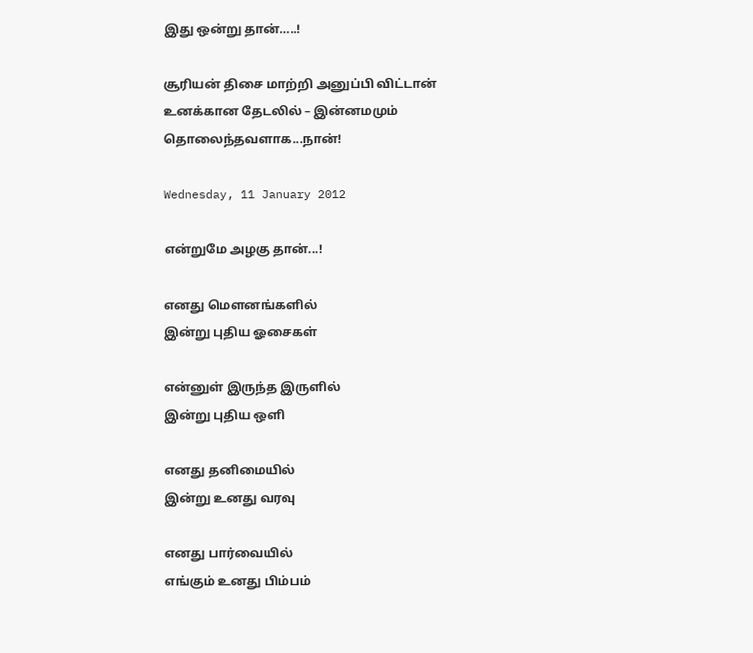இது ஒன்று தான்…..!

சூரியன் திசை மாற்றி அனுப்பி விட்டான்
உனக்கான தேடலில் – இன்னமமும்
தொலைந்தவளாக...நான்!

Wednesday, 11 January 2012

என்றுமே அழகு தான்...!

எனது மௌனங்களில்
இன்று புதிய ஓசைகள்

என்னுள் இருந்த இருளில்
இன்று புதிய ஒளி

எனது தனிமையில்
இன்று உனது வரவு

எனது பார்வையில்
எங்கும் உனது பிம்பம்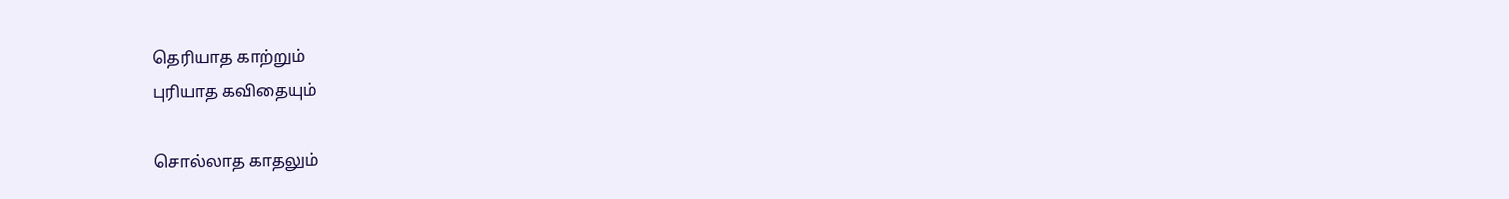தெரியாத காற்றும்
புரியாத கவிதையும்

சொல்லாத காதலும்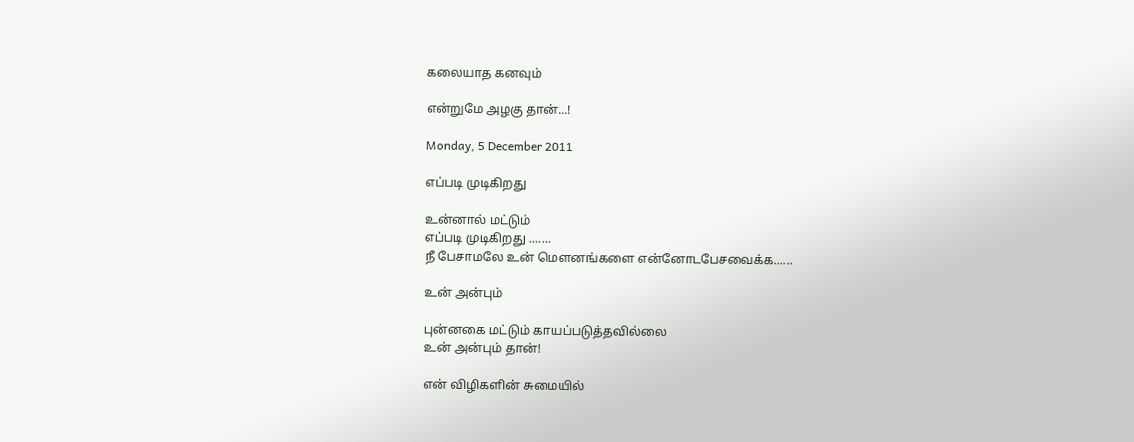கலையாத கனவும்

என்றுமே அழகு தான்...!

Monday, 5 December 2011

எப்படி முடிகிறது

உன்னால் மட்டும்
எப்படி முடிகிறது .......
நீ பேசாமலே உன் மௌனங்களை என்னோடபேசவைக்க......

உன் அன்பும்

புன்னகை மட்டும் காயப்படுத்தவில்லை
உன் அன்பும் தான்!

என் விழிகளின் சுமையில்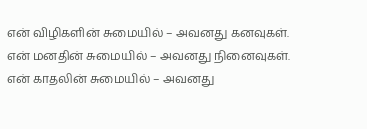என் விழிகளின் சுமையில் – அவனது கனவுகள்.
என் மனதின் சுமையில் – அவனது நினைவுகள்.
என் காதலின் சுமையில் – அவனது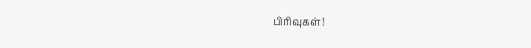பிரிவுகள்!